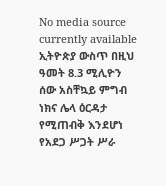No media source currently available
ኢትዮጵያ ውስጥ በዚህ ዓመት 8.3 ሚሊዮን ሰው አስቸኳይ ምግብ ነክና ሌላ ዕርዳታ የሚጠብቅ እንደሆነ የአደጋ ሥጋት ሥራ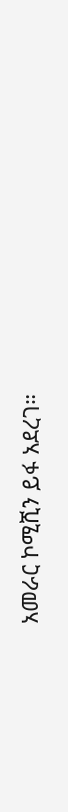አመራር ኮሚሺን ይፋ አደረገ።